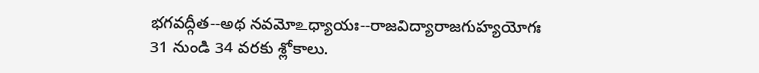భగవద్గీత--అథ నవమోஉధ్యాయః--రాజవిద్యారాజగుహ్యయోగః
31 నుండి 34 వరకు శ్లోకాలు.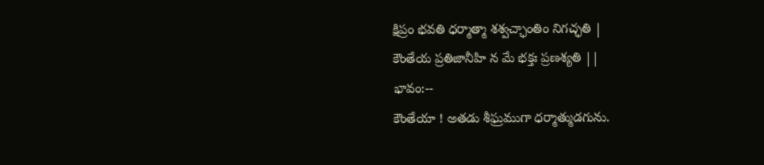క్షిప్రం భవతి ధర్మాత్మా శశ్వచ్ఛాంతిం నిగచ్ఛతి |
కౌంతేయ ప్రతిజానీహి న మే భక్తః ప్రణశ్యతి ||
భావం:--
కౌంతేయా ! అతడు శీఘ్రముగా ధర్మాత్ముడగును.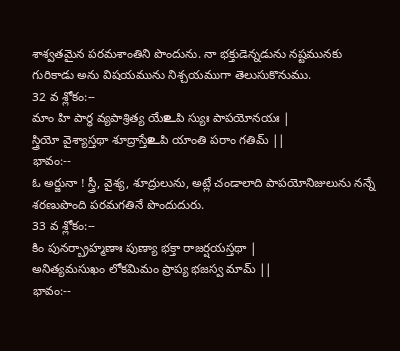శాశ్వతమైన పరమశాంతిని పొందును. నా భక్తుడెన్నడును నష్టమునకు గురికాడు అను విషయమును నిశ్చయముగా తెలుసుకొనుము.
32 వ శ్లోకం:--
మాం హి పార్థ వ్యపాశ్రిత్య యేஉపి స్యుః పాపయోనయః |
స్త్రియో వైశ్యాస్తథా శూద్రాస్తేஉపి యాంతి పరాం గతిమ్ ||
భావం:--
ఓ అర్జునా ! స్త్రీ, వైశ్య, శూద్రులును, అట్లే చండాలాది పాపయోనిజులును నన్నే శరణుపొంది పరమగతినే పొందుదురు.
33 వ శ్లోకం:--
కిం పునర్బ్రాహ్మణాః పుణ్యా భక్తా రాజర్షయస్తథా |
అనిత్యమసుఖం లోకమిమం ప్రాప్య భజస్వ మామ్ ||
భావం:--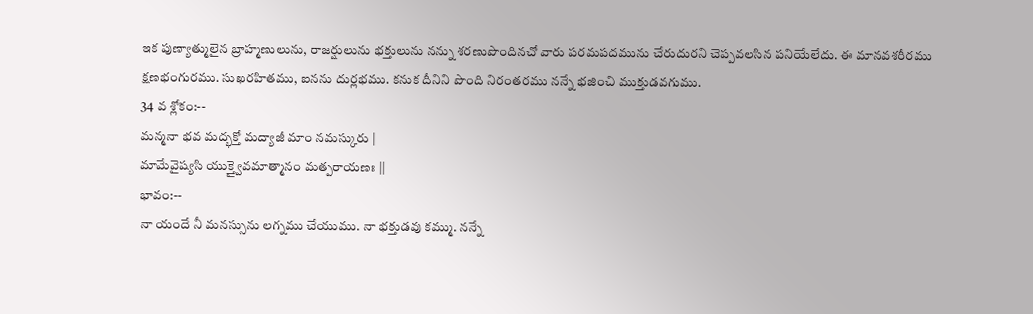ఇక పుణ్యాత్ములైన బ్రాహ్మణులును, రాజర్షులును భక్తులును నన్ను శరణుపొందినచో వారు పరమపదమును చేరుదురని చెప్పవలసిన పనియేలేదు. ఈ మానవశరీరము క్షణభంగురము. సుఖరహితము, ఐనను దుర్లభము. కనుక దీనిని పొంది నిరంతరము నన్నే భజించి ముక్తుడవగుము.
34 వ శ్లోకం:--
మన్మనా భవ మద్భక్తో మద్యాజీ మాం నమస్కురు |
మామేవైష్యసి యుక్త్వైవమాత్మానం మత్పరాయణః ||
భావం:--
నా యందే నీ మనస్సును లగ్నము చేయుము. నా భక్తుడవు కమ్ము. నన్నే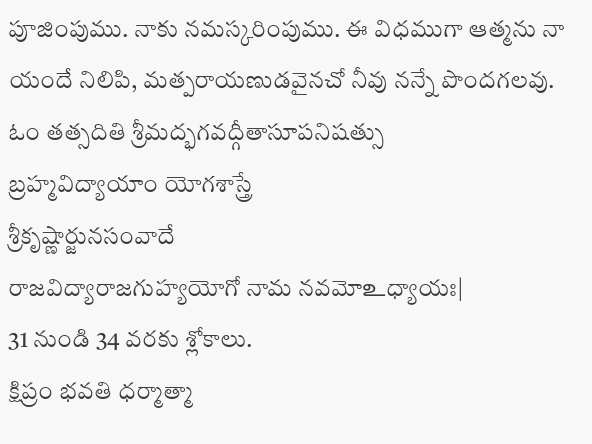పూజింపుము. నాకు నమస్కరింపుము. ఈ విధముగా ఆత్మను నా యందే నిలిపి, మత్పరాయణుడవైనచో నీవు నన్నే పొందగలవు.
ఓం తత్సదితి శ్రీమద్భగవద్గీతాసూపనిషత్సు
బ్రహ్మవిద్యాయాం యోగశాస్త్రే
శ్రీకృష్ణార్జునసంవాదే
రాజవిద్యారాజగుహ్యయోగో నామ నవమోஉధ్యాయః|
31 నుండి 34 వరకు శ్లోకాలు.
క్షిప్రం భవతి ధర్మాత్మా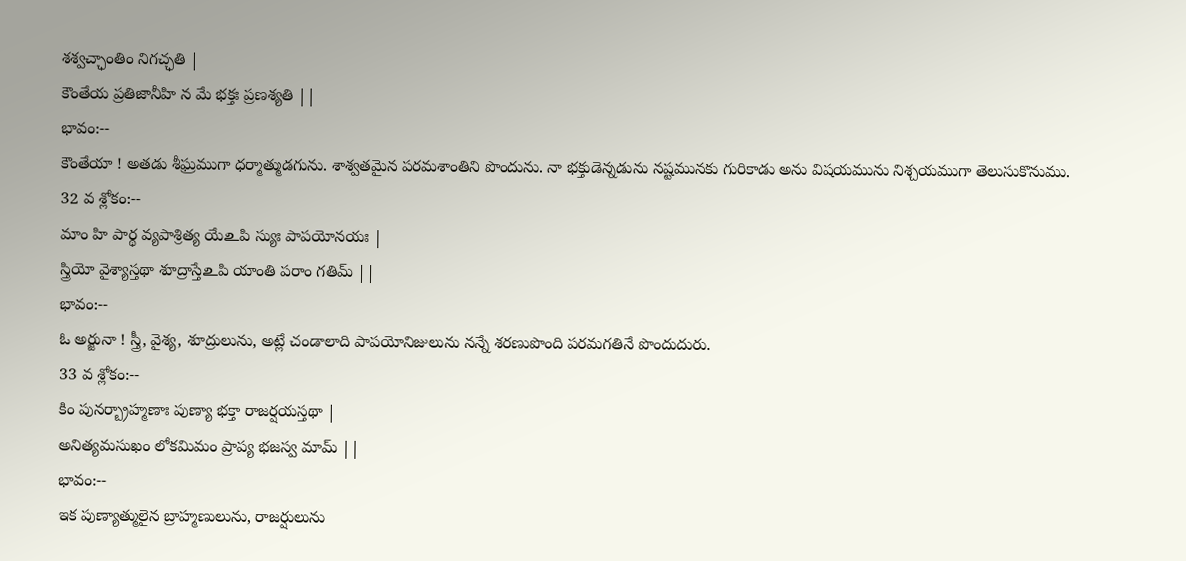శశ్వచ్ఛాంతిం నిగచ్ఛతి |
కౌంతేయ ప్రతిజానీహి న మే భక్తః ప్రణశ్యతి ||
భావం:--
కౌంతేయా ! అతడు శీఘ్రముగా ధర్మాత్ముడగును. శాశ్వతమైన పరమశాంతిని పొందును. నా భక్తుడెన్నడును నష్టమునకు గురికాడు అను విషయమును నిశ్చయముగా తెలుసుకొనుము.
32 వ శ్లోకం:--
మాం హి పార్థ వ్యపాశ్రిత్య యేஉపి స్యుః పాపయోనయః |
స్త్రియో వైశ్యాస్తథా శూద్రాస్తేஉపి యాంతి పరాం గతిమ్ ||
భావం:--
ఓ అర్జునా ! స్త్రీ, వైశ్య, శూద్రులును, అట్లే చండాలాది పాపయోనిజులును నన్నే శరణుపొంది పరమగతినే పొందుదురు.
33 వ శ్లోకం:--
కిం పునర్బ్రాహ్మణాః పుణ్యా భక్తా రాజర్షయస్తథా |
అనిత్యమసుఖం లోకమిమం ప్రాప్య భజస్వ మామ్ ||
భావం:--
ఇక పుణ్యాత్ములైన బ్రాహ్మణులును, రాజర్షులును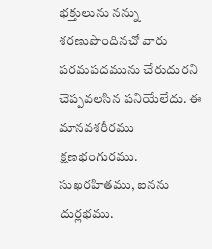భక్తులును నన్ను శరణుపొందినచో వారు పరమపదమును చేరుదురని చెప్పవలసిన పనియేలేదు. ఈ మానవశరీరము క్షణభంగురము. సుఖరహితము, ఐనను దుర్లభము.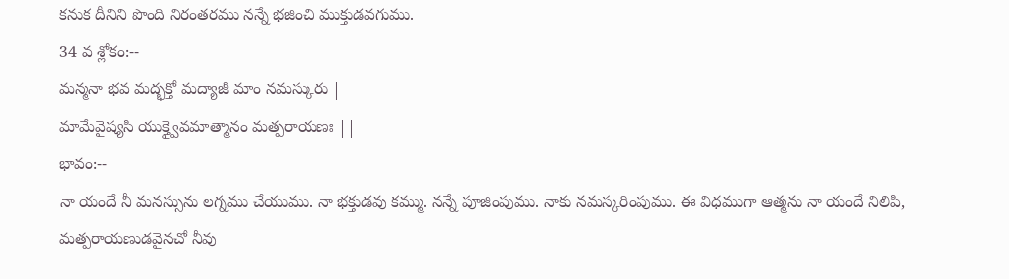కనుక దీనిని పొంది నిరంతరము నన్నే భజించి ముక్తుడవగుము.
34 వ శ్లోకం:--
మన్మనా భవ మద్భక్తో మద్యాజీ మాం నమస్కురు |
మామేవైష్యసి యుక్త్వైవమాత్మానం మత్పరాయణః ||
భావం:--
నా యందే నీ మనస్సును లగ్నము చేయుము. నా భక్తుడవు కమ్ము. నన్నే పూజింపుము. నాకు నమస్కరింపుము. ఈ విధముగా ఆత్మను నా యందే నిలిపి, మత్పరాయణుడవైనచో నీవు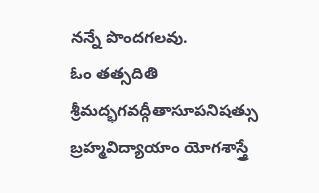నన్నే పొందగలవు.
ఓం తత్సదితి శ్రీమద్భగవద్గీతాసూపనిషత్సు
బ్రహ్మవిద్యాయాం యోగశాస్త్రే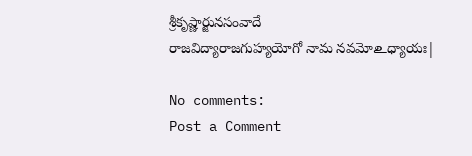శ్రీకృష్ణార్జునసంవాదే
రాజవిద్యారాజగుహ్యయోగో నామ నవమోஉధ్యాయః|

No comments:
Post a Comment